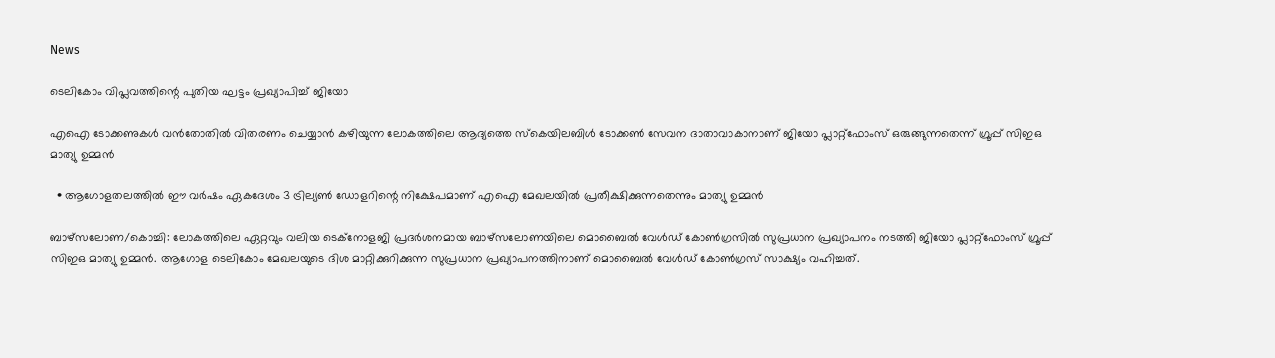News

ടെലികോം വിപ്ലവത്തിന്റെ പുതിയ ഘട്ടം പ്രഖ്യാപിച്ച് ജിയോ

എഐ ടോക്കണുകള്‍ വന്‍തോതില്‍ വിതരണം ചെയ്യാന്‍ കഴിയുന്ന ലോകത്തിലെ ആദ്യത്തെ സ്‌കെയിലബിള്‍ ടോക്കണ്‍ സേവന ദാതാവാകാനാണ് ജിയോ പ്ലാറ്റ്‌ഫോംസ് ഒരുങ്ങുന്നതെന്ന് ഗ്രൂപ്പ് സിഇഒ മാത്യു ഉമ്മന്‍

  • ആഗോളതലത്തില്‍ ഈ വര്‍ഷം ഏകദേശം 3 ട്രില്യണ്‍ ഡോളറിന്റെ നിക്ഷേപമാണ് എഐ മേഖലയില്‍ പ്രതീക്ഷിക്കുന്നതെന്നും മാത്യു ഉമ്മന്‍

ബാഴ്‌സലോണ/കൊച്ചി: ലോകത്തിലെ ഏറ്റവും വലിയ ടെക്‌നോളജി പ്രദര്‍ശനമായ ബാഴ്‌സലോണയിലെ മൊബൈല്‍ വേള്‍ഡ് കോണ്‍ഗ്രസില്‍ സുപ്രധാന പ്രഖ്യാപനം നടത്തി ജിയോ പ്ലാറ്റ്‌ഫോംസ് ഗ്രൂപ്പ് സിഇഒ മാത്യു ഉമ്മന്‍. ആഗോള ടെലികോം മേഖലയുടെ ദിശ മാറ്റിക്കുറിക്കുന്ന സുപ്രധാന പ്രഖ്യാപനത്തിനാണ് മൊബൈല്‍ വേള്‍ഡ് കോണ്‍ഗ്രസ് സാക്ഷ്യം വഹിച്ചത്.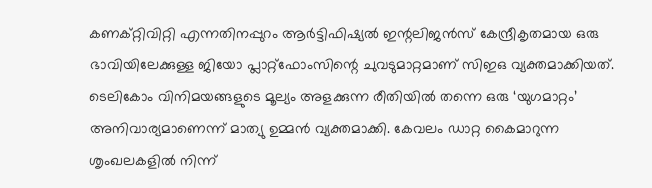കണക്റ്റിവിറ്റി എന്നതിനപ്പുറം ആര്‍ട്ടിഫിഷ്യല്‍ ഇന്റലിജന്‍സ് കേന്ദ്രീകൃതമായ ഒരു ഭാവിയിലേക്കുള്ള ജിയോ പ്ലാറ്റ്‌ഫോംസിന്റെ ചുവടുമാറ്റമാണ് സിഇഒ വ്യക്തമാക്കിയത്. ടെലികോം വിനിമയങ്ങളുടെ മൂല്യം അളക്കുന്ന രീതിയില്‍ തന്നെ ഒരു ‘യുഗമാറ്റം’ അനിവാര്യമാണെന്ന് മാത്യു ഉമ്മന്‍ വ്യക്തമാക്കി. കേവലം ഡാറ്റ കൈമാറുന്ന ശൃംഖലകളില്‍ നിന്ന്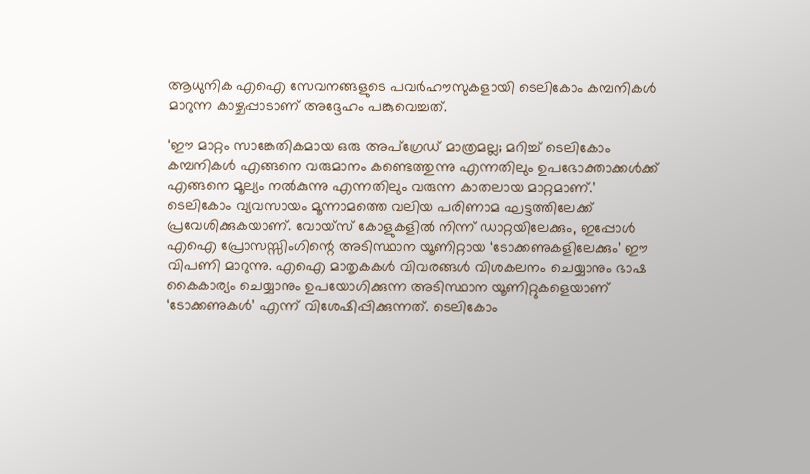ആധുനിക എഐ സേവനങ്ങളുടെ പവര്‍ഹൗസുകളായി ടെലികോം കമ്പനികള്‍ മാറുന്ന കാഴ്ചപ്പാടാണ് അദ്ദേഹം പങ്കുവെച്ചത്.

‘ഈ മാറ്റം സാങ്കേതികമായ ഒരു അപ്‌ഗ്രേഡ് മാത്രമല്ല; മറിച്ച് ടെലികോം കമ്പനികള്‍ എങ്ങനെ വരുമാനം കണ്ടെത്തുന്നു എന്നതിലും ഉപഭോക്താക്കള്‍ക്ക് എങ്ങനെ മൂല്യം നല്‍കുന്നു എന്നതിലും വരുന്ന കാതലായ മാറ്റമാണ്.’ ടെലികോം വ്യവസായം മൂന്നാമത്തെ വലിയ പരിണാമ ഘട്ടത്തിലേക്ക് പ്രവേശിക്കുകയാണ്. വോയ്‌സ് കോളുകളില്‍ നിന്ന് ഡാറ്റയിലേക്കും, ഇപ്പോള്‍ എഐ പ്രോസസ്സിംഗിന്റെ അടിസ്ഥാന യൂണിറ്റായ ‘ടോക്കണുകളിലേക്കും’ ഈ വിപണി മാറുന്നു. എഐ മാതൃകകള്‍ വിവരങ്ങള്‍ വിശകലനം ചെയ്യാനും ഭാഷ കൈകാര്യം ചെയ്യാനും ഉപയോഗിക്കുന്ന അടിസ്ഥാന യൂണിറ്റുകളെയാണ് ‘ടോക്കണുകള്‍’ എന്ന് വിശേഷിപ്പിക്കുന്നത്. ടെലികോം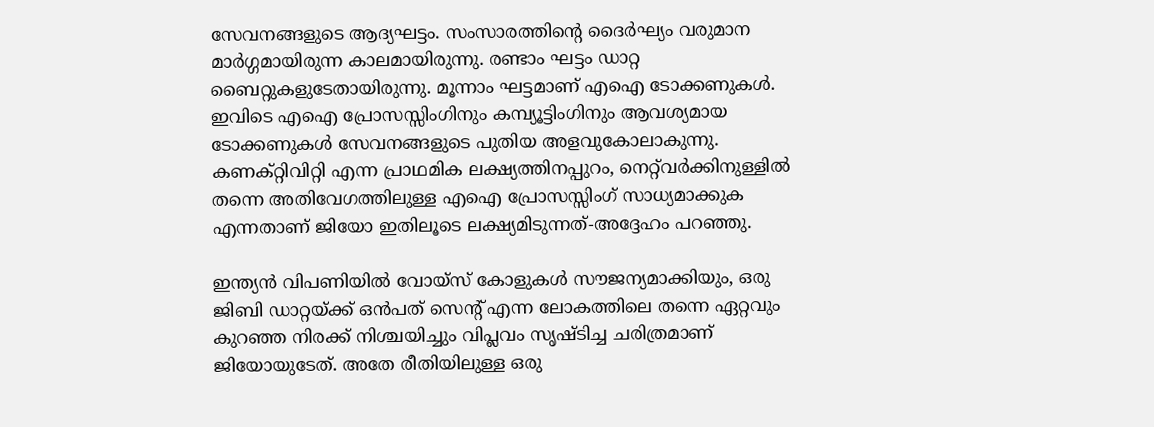സേവനങ്ങളുടെ ആദ്യഘട്ടം. സംസാരത്തിന്റെ ദൈര്‍ഘ്യം വരുമാന മാര്‍ഗ്ഗമായിരുന്ന കാലമായിരുന്നു. രണ്ടാം ഘട്ടം ഡാറ്റ ബൈറ്റുകളുടേതായിരുന്നു. മൂന്നാം ഘട്ടമാണ് എഐ ടോക്കണുകള്‍. ഇവിടെ എഐ പ്രോസസ്സിംഗിനും കമ്പ്യൂട്ടിംഗിനും ആവശ്യമായ ടോക്കണുകള്‍ സേവനങ്ങളുടെ പുതിയ അളവുകോലാകുന്നു. കണക്റ്റിവിറ്റി എന്ന പ്രാഥമിക ലക്ഷ്യത്തിനപ്പുറം, നെറ്റ്‌വര്‍ക്കിനുള്ളില്‍ തന്നെ അതിവേഗത്തിലുള്ള എഐ പ്രോസസ്സിംഗ് സാധ്യമാക്കുക എന്നതാണ് ജിയോ ഇതിലൂടെ ലക്ഷ്യമിടുന്നത്-അദ്ദേഹം പറഞ്ഞു.

ഇന്ത്യന്‍ വിപണിയില്‍ വോയ്‌സ് കോളുകള്‍ സൗജന്യമാക്കിയും, ഒരു ജിബി ഡാറ്റയ്ക്ക് ഒന്‍പത് സെന്റ് എന്ന ലോകത്തിലെ തന്നെ ഏറ്റവും കുറഞ്ഞ നിരക്ക് നിശ്ചയിച്ചും വിപ്ലവം സൃഷ്ടിച്ച ചരിത്രമാണ് ജിയോയുടേത്. അതേ രീതിയിലുള്ള ഒരു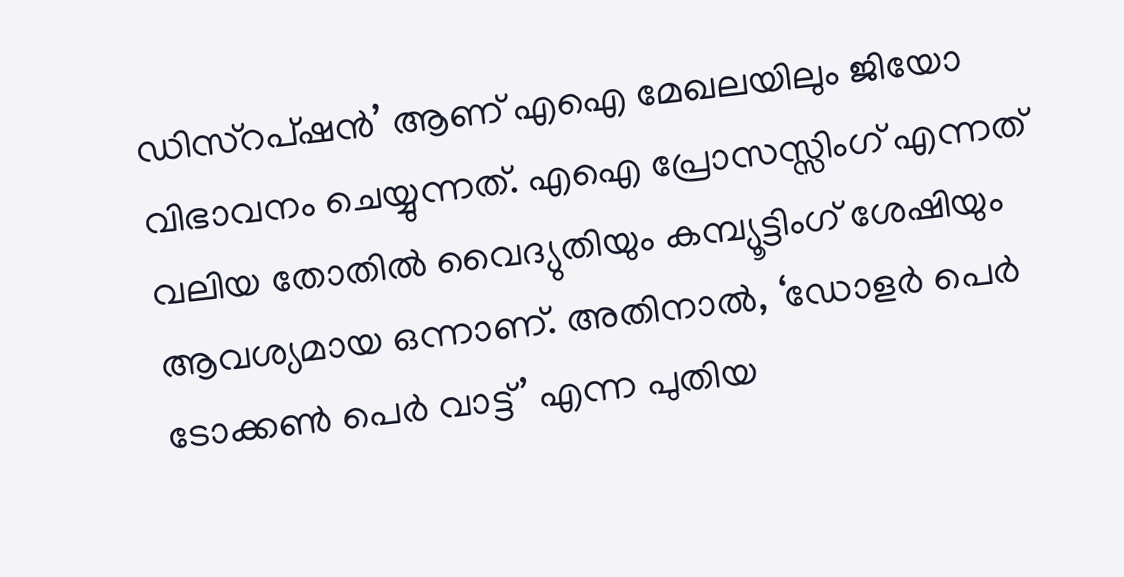ഡിസ്‌റപ്ഷന്‍’ ആണ് എഐ മേഖലയിലും ജിയോ വിഭാവനം ചെയ്യുന്നത്. എഐ പ്രോസസ്സിംഗ് എന്നത് വലിയ തോതില്‍ വൈദ്യുതിയും കമ്പ്യൂട്ടിംഗ് ശേഷിയും ആവശ്യമായ ഒന്നാണ്. അതിനാല്‍, ‘ഡോളര്‍ പെര്‍ ടോക്കണ്‍ പെര്‍ വാട്ട്’ എന്ന പുതിയ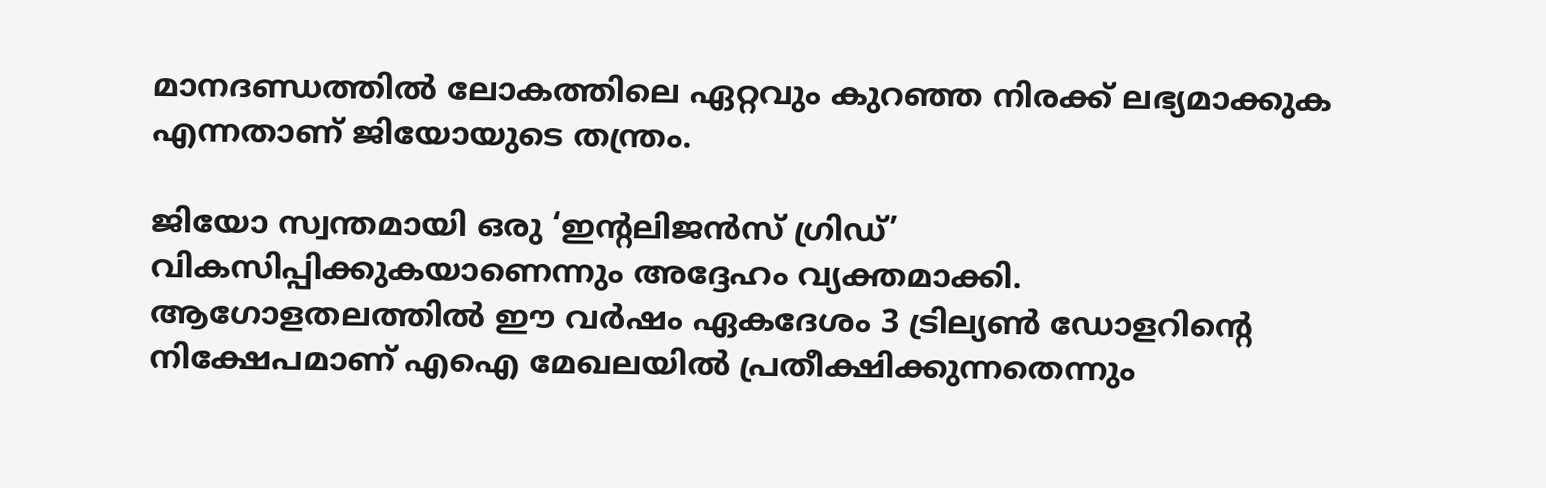മാനദണ്ഡത്തില്‍ ലോകത്തിലെ ഏറ്റവും കുറഞ്ഞ നിരക്ക് ലഭ്യമാക്കുക എന്നതാണ് ജിയോയുടെ തന്ത്രം.

ജിയോ സ്വന്തമായി ഒരു ‘ഇന്റലിജന്‍സ് ഗ്രിഡ്’ വികസിപ്പിക്കുകയാണെന്നും അദ്ദേഹം വ്യക്തമാക്കി. ആഗോളതലത്തില്‍ ഈ വര്‍ഷം ഏകദേശം 3 ട്രില്യണ്‍ ഡോളറിന്റെ നിക്ഷേപമാണ് എഐ മേഖലയില്‍ പ്രതീക്ഷിക്കുന്നതെന്നും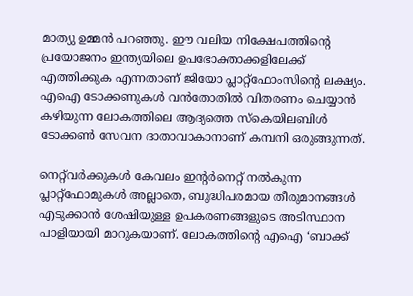മാത്യു ഉമ്മന്‍ പറഞ്ഞു. ഈ വലിയ നിക്ഷേപത്തിന്റെ പ്രയോജനം ഇന്ത്യയിലെ ഉപഭോക്താക്കളിലേക്ക് എത്തിക്കുക എന്നതാണ് ജിയോ പ്ലാറ്റ്‌ഫോംസിന്റെ ലക്ഷ്യം. എഐ ടോക്കണുകള്‍ വന്‍തോതില്‍ വിതരണം ചെയ്യാന്‍ കഴിയുന്ന ലോകത്തിലെ ആദ്യത്തെ സ്‌കെയിലബിള്‍ ടോക്കണ്‍ സേവന ദാതാവാകാനാണ് കമ്പനി ഒരുങ്ങുന്നത്.

നെറ്റ്‌വര്‍ക്കുകള്‍ കേവലം ഇന്റര്‍നെറ്റ് നല്‍കുന്ന പ്ലാറ്റ്‌ഫോമുകള്‍ അല്ലാതെ, ബുദ്ധിപരമായ തീരുമാനങ്ങള്‍ എടുക്കാന്‍ ശേഷിയുള്ള ഉപകരണങ്ങളുടെ അടിസ്ഥാന പാളിയായി മാറുകയാണ്. ലോകത്തിന്റെ എഐ ‘ബാക്ക്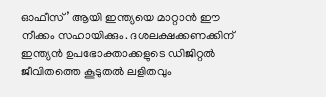ഓഫീസ്’ ആയി ഇന്ത്യയെ മാറ്റാന്‍ ഈ നീക്കം സഹായിക്കും. ദശലക്ഷക്കണക്കിന് ഇന്ത്യന്‍ ഉപഭോക്താക്കളുടെ ഡിജിറ്റല്‍ ജീവിതത്തെ കൂടുതല്‍ ലളിതവും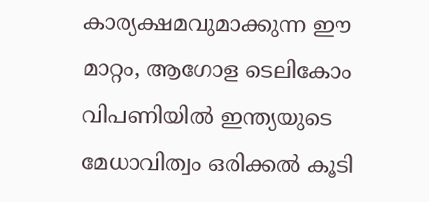കാര്യക്ഷമവുമാക്കുന്ന ഈ മാറ്റം, ആഗോള ടെലികോം വിപണിയില്‍ ഇന്ത്യയുടെ മേധാവിത്വം ഒരിക്കല്‍ കൂടി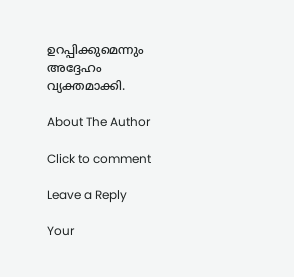ഉറപ്പിക്കുമെന്നും അദ്ദേഹം വ്യക്തമാക്കി.

About The Author

Click to comment

Leave a Reply

Your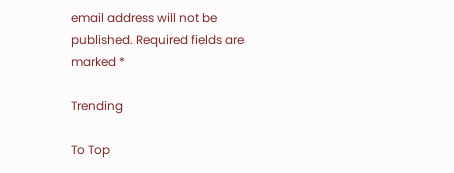email address will not be published. Required fields are marked *

Trending

To Top